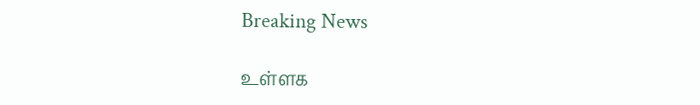Breaking News

உள்ளக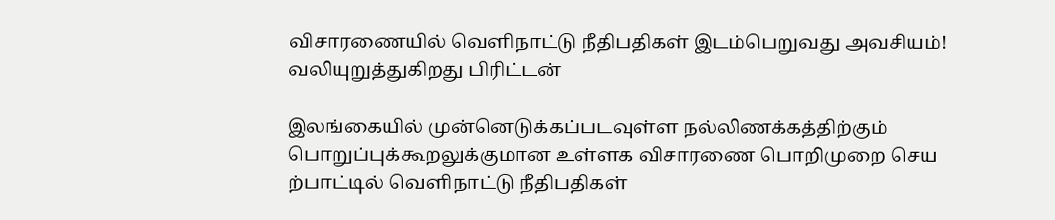விசாரணையில் வெளிநாட்டு நீதிபதிகள் இடம்பெறுவது அவசியம்! வலியுறுத்துகிறது பிரிட்டன்

இலங்கையில் முன்னெடுக்கப்படவுள்ள நல்லிணக்கத்திற்கும் பொறுப்புக்கூறலுக்குமான உள்ளக விசாரணை பொறிமுறை செய ற்பாட்டில் வெளிநாட்டு நீதிபதிகள்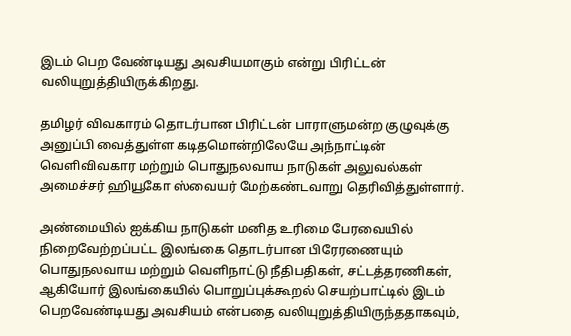இடம் பெற வேண்டியது அவசியமாகும் என்று பிரிட்டன் வலியுறுத்தியிருக்கிறது.

தமிழர் விவகாரம் தொடர்பான பிரிட்டன் பாராளுமன்ற குழுவுக்கு அனுப்பி வைத்துள்ள கடிதமொன்றிலேயே அந்நாட்டின் வெளிவிவகார மற்றும் பொதுநலவாய நாடுகள் அலுவல்கள் அமைச்சர் ஹியூகோ ஸ்வையர் மேற்கண்டவாறு தெரிவித்துள்ளார்.

அண்மையில் ஐக்கிய நாடுகள் மனித உரிமை பேரவையில் நிறைவேற்றப்பட்ட இலங்கை தொடர்பான பிரேரணையும் பொதுநலவாய மற்றும் வெளிநாட்டு நீதிபதிகள், சட்டத்தரணிகள், ஆகியோர் இலங்கையில் பொறுப்புக்கூறல் செயற்பாட்டில் இடம் பெறவேண்டியது அவசியம் என்பதை வலியுறுத்தியிருந்ததாகவும்,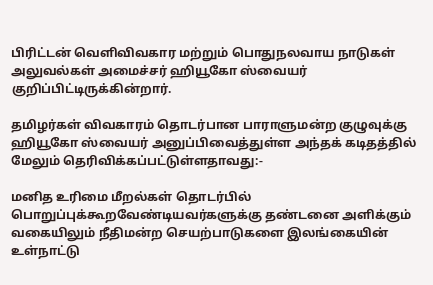பிரிட்டன் வெளிவிவகார மற்றும் பொதுநலவாய நாடுகள் அலுவல்கள் அமைச்சர் ஹியூகோ ஸ்வையர் குறிப்பிட்டிருக்கின்றார்.

தமிழர்கள் விவகாரம் தொடர்பான பாராளுமன்ற குழுவுக்கு ஹியூகோ ஸ்வையர் அனுப்பிவைத்துள்ள அந்தக் கடிதத்தில் மேலும் தெரிவிக்கப்பட்டுள்ளதாவது:-

மனித உரிமை மீறல்கள் தொடர்பில் பொறுப்புக்கூறவேண்டியவர்களுக்கு தண்டனை அளிக்கும் வகையிலும் நீதிமன்ற செயற்பாடுகளை இலங்கையின் உள்நாட்டு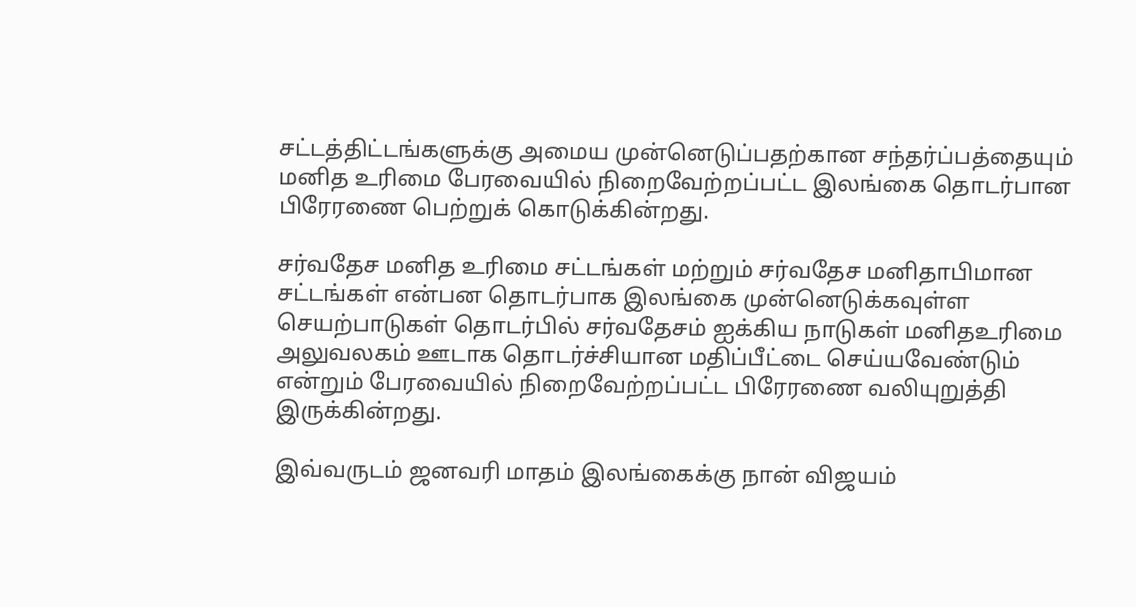சட்டத்திட்டங்களுக்கு அமைய முன்னெடுப்பதற்கான சந்தர்ப்பத்தையும் மனித உரிமை பேரவையில் நிறைவேற்றப்பட்ட இலங்கை தொடர்பான பிரேரணை பெற்றுக் கொடுக்கின்றது.

சர்வதேச மனித உரிமை சட்டங்கள் மற்றும் சர்வதேச மனிதாபிமான சட்டங்கள் என்பன தொடர்பாக இலங்கை முன்னெடுக்கவுள்ள செயற்பாடுகள் தொடர்பில் சர்வதேசம் ஐக்கிய நாடுகள் மனிதஉரிமை அலுவலகம் ஊடாக தொடர்ச்சியான மதிப்பீட்டை செய்யவேண்டும் என்றும் பேரவையில் நிறைவேற்றப்பட்ட பிரேரணை வலியுறுத்தி இருக்கின்றது.

இவ்வருடம் ஜனவரி மாதம் இலங்கைக்கு நான் விஜயம்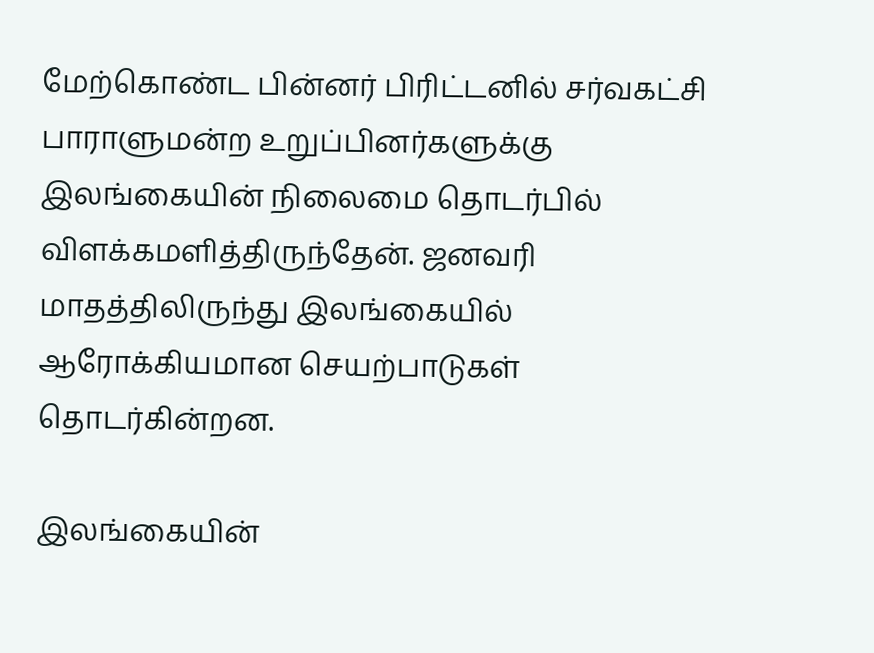மேற்கொண்ட பின்னர் பிரிட்டனில் சர்வகட்சி பாராளுமன்ற உறுப்பினர்களுக்கு இலங்கையின் நிலைமை தொடர்பில் விளக்கமளித்திருந்தேன். ஜனவரி மாதத்திலிருந்து இலங்கையில் ஆரோக்கியமான செயற்பாடுகள் தொடர்கின்றன.

இலங்கையின்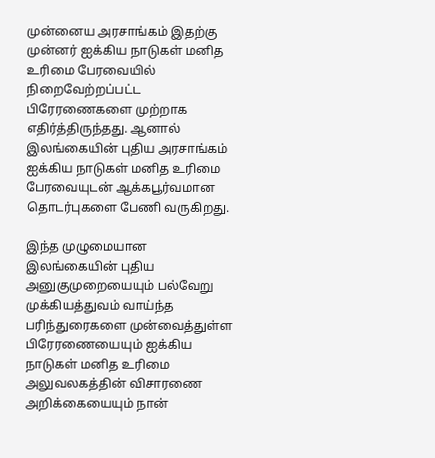முன்னைய அரசாங்கம் இதற்கு முன்னர் ஐக்கிய நாடுகள் மனித உரிமை பேரவையில் நிறைவேற்றப்பட்ட பிரேரணைகளை முற்றாக எதிர்த்திருந்தது. ஆனால் இலங்கையின் புதிய அரசாங்கம் ஐக்கிய நாடுகள் மனித உரிமை பேரவையுடன் ஆக்கபூர்வமான தொடர்புகளை பேணி வருகிறது.

இந்த முழுமையான இலங்கையின் புதிய அனுகுமுறையையும் பல்வேறு முக்கியத்துவம் வாய்ந்த பரிந்துரைகளை முன்வைத்துள்ள பிரேரணையையும் ஐக்கிய நாடுகள் மனித உரிமை அலுவலகத்தின் விசாரணை அறிக்கையையும் நான்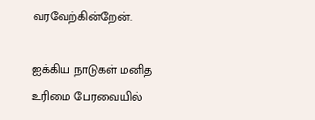வரவேற்கின்றேன்.

ஐக்கிய நாடுகள் மனித உரிமை பேரவையில்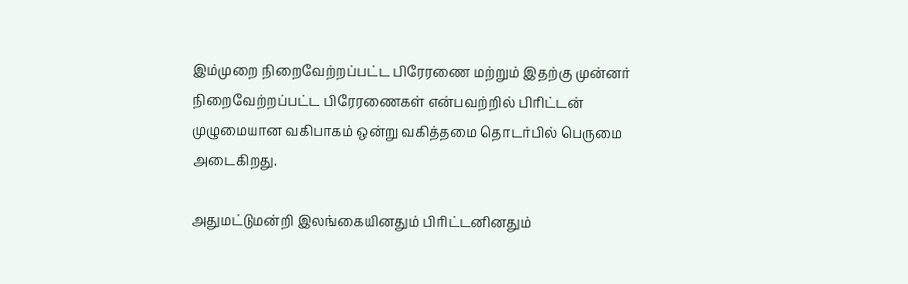இம்முறை நிறைவேற்றப்பட்ட பிரேரணை மற்றும் இதற்கு முன்னர் நிறைவேற்றப்பட்ட பிரேரணைகள் என்பவற்றில் பிரிட்டன் முழுமையான வகிபாகம் ஒன்று வகித்தமை தொடர்பில் பெருமை அடைகிறது.

அதுமட்டுமன்றி இலங்கையினதும் பிரிட்டனினதும்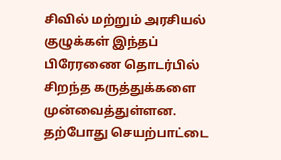சிவில் மற்றும் அரசியல் குழுக்கள் இந்தப் பிரேரணை தொடர்பில் சிறந்த கருத்துக்களை முன்வைத்துள்ளன. தற்போது செயற்பாட்டை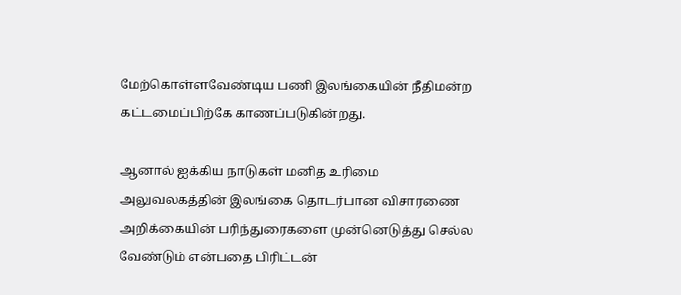மேற்கொள்ளவேண்டிய பணி இலங்கையின் நீதிமன்ற கட்டமைப்பிற்கே காணப்படுகின்றது.

ஆனால் ஐக்கிய நாடுகள் மனித உரிமை அலுவலகத்தின் இலங்கை தொடர்பான விசாரணை அறிக்கையின் பரிந்துரைகளை முன்னெடுத்து செல்ல வேண்டும் என்பதை பிரிட்டன்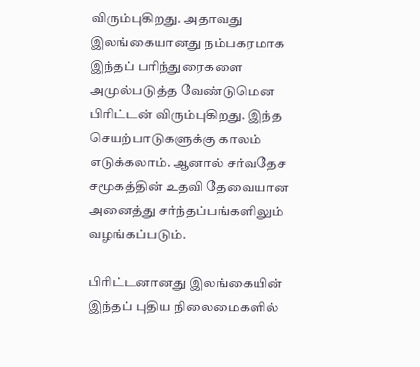விரும்புகிறது. அதாவது இலங்கையானது நம்பகரமாக இந்தப் பரிந்துரைகளை அமுல்படுத்த வேண்டுமென பிரிட்டன் விரும்புகிறது. இந்த செயற்பாடுகளுக்கு காலம் எடுக்கலாம். ஆனால் சர்வதேச சமூகத்தின் உதவி தேவையான அனைத்து சர்ந்தப்பங்களிலும் வழங்கப்படும்.

பிரிட்டனானது இலங்கையின் இந்தப் புதிய நிலைமைகளில்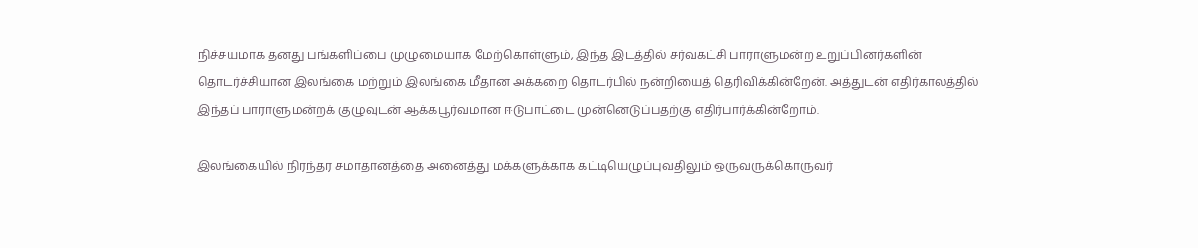நிச்சயமாக தனது பங்களிப்பை முழுமையாக மேற்கொள்ளும், இந்த இடத்தில் சர்வகட்சி பாராளுமன்ற உறுப்பினர்களின் தொடர்ச்சியான இலங்கை மற்றும் இலங்கை மீதான அக்கறை தொடர்பில் நன்றியைத் தெரிவிக்கின்றேன். அத்துடன் எதிர்காலத்தில் இந்தப் பாராளுமன்றக் குழுவுடன் ஆக்கபூர்வமான ஈடுபாட்டை முன்னெடுப்பதற்கு எதிர்பார்க்கின்றோம்.

இலங்கையில் நிரந்தர சமாதானத்தை அனைத்து மக்களுக்காக கட்டியெழுப்புவதிலும் ஒருவருக்கொருவர்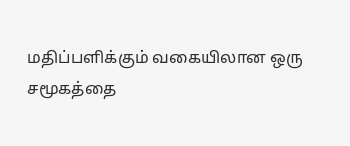மதிப்பளிக்கும் வகையிலான ஒரு சமூகத்தை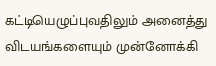கட்டியெழுப்புவதிலும் அனைத்து விடயங்களையும் முன்னோக்கி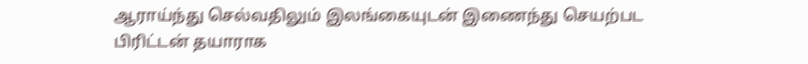ஆராய்ந்து செல்வதிலும் இலங்கையுடன் இணைந்து செயற்பட பிரிட்டன் தயாராக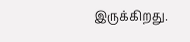இருக்கிறது.